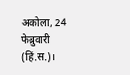अकोला, 24 फेब्रुवारी (हिं.स.)।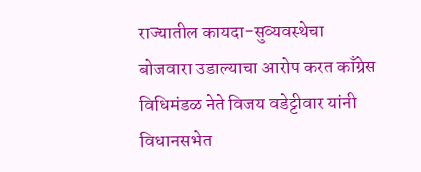राज्यातील कायदा-सुव्यवस्थेचा बोजवारा उडाल्याचा आरोप करत काँग्रेस विधिमंडळ नेते विजय वडेट्टीवार यांनी विधानसभेत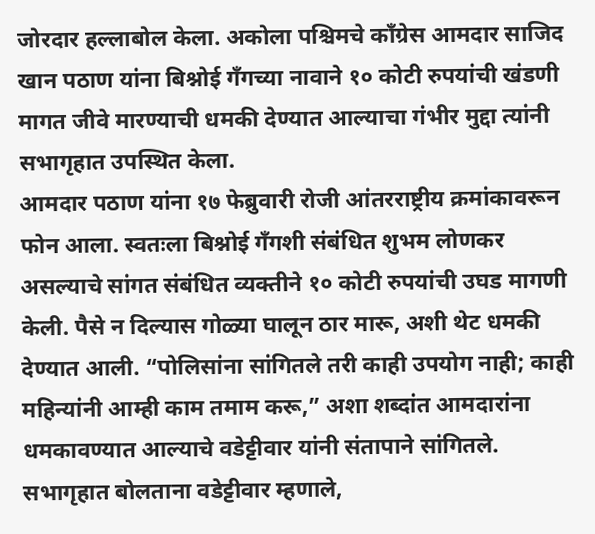जोरदार हल्लाबोल केला. अकोला पश्चिमचे काँग्रेस आमदार साजिद खान पठाण यांना बिश्नोई गँगच्या नावाने १० कोटी रुपयांची खंडणी मागत जीवे मारण्याची धमकी देण्यात आल्याचा गंभीर मुद्दा त्यांनी सभागृहात उपस्थित केला.
आमदार पठाण यांना १७ फेब्रुवारी रोजी आंतरराष्ट्रीय क्रमांकावरून फोन आला. स्वतःला बिश्नोई गँगशी संबंधित शुभम लोणकर असल्याचे सांगत संबंधित व्यक्तीने १० कोटी रुपयांची उघड मागणी केली. पैसे न दिल्यास गोळ्या घालून ठार मारू, अशी थेट धमकी देण्यात आली. “पोलिसांना सांगितले तरी काही उपयोग नाही; काही महिन्यांनी आम्ही काम तमाम करू,” अशा शब्दांत आमदारांना धमकावण्यात आल्याचे वडेट्टीवार यांनी संतापाने सांगितले.
सभागृहात बोलताना वडेट्टीवार म्हणाले,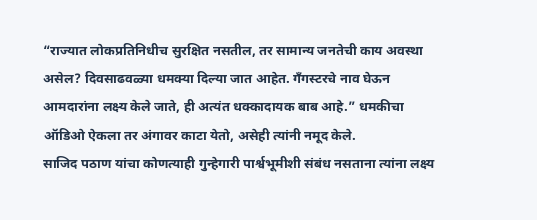“राज्यात लोकप्रतिनिधीच सुरक्षित नसतील, तर सामान्य जनतेची काय अवस्था असेल? दिवसाढवळ्या धमक्या दिल्या जात आहेत. गँगस्टरचे नाव घेऊन आमदारांना लक्ष्य केले जाते, ही अत्यंत धक्कादायक बाब आहे.” धमकीचा ऑडिओ ऐकला तर अंगावर काटा येतो, असेही त्यांनी नमूद केले.
साजिद पठाण यांचा कोणत्याही गुन्हेगारी पार्श्वभूमीशी संबंध नसताना त्यांना लक्ष्य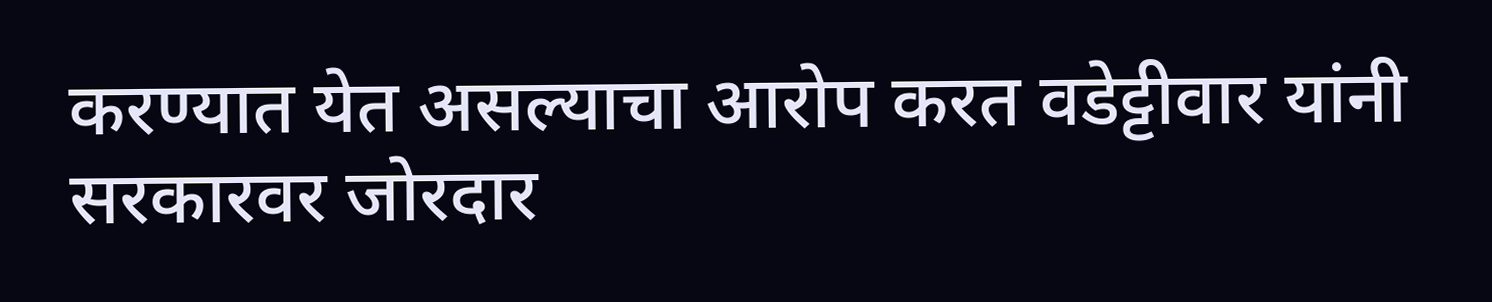करण्यात येत असल्याचा आरोप करत वडेट्टीवार यांनी सरकारवर जोरदार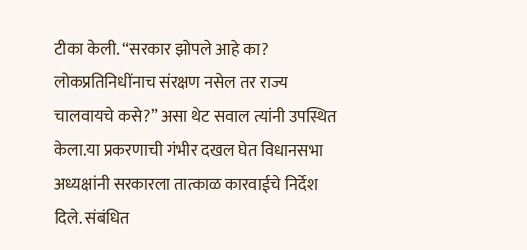टीका केली. “सरकार झोपले आहे का? लोकप्रतिनिधींनाच संरक्षण नसेल तर राज्य चालवायचे कसे?” असा थेट सवाल त्यांनी उपस्थित केला.या प्रकरणाची गंभीर दखल घेत विधानसभा अध्यक्षांनी सरकारला तात्काळ कारवाईचे निर्देश दिले. संबंधित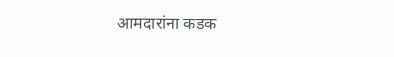आमदारांना कडक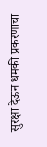सुरक्षा देऊन धमकी प्रकरणाचा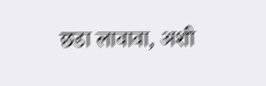छडा लावावा, अशी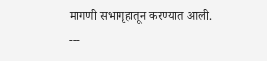मागणी सभागृहातून करण्यात आली.
---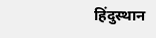हिंदुस्थान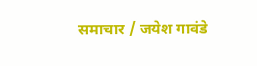समाचार / जयेश गावंडे